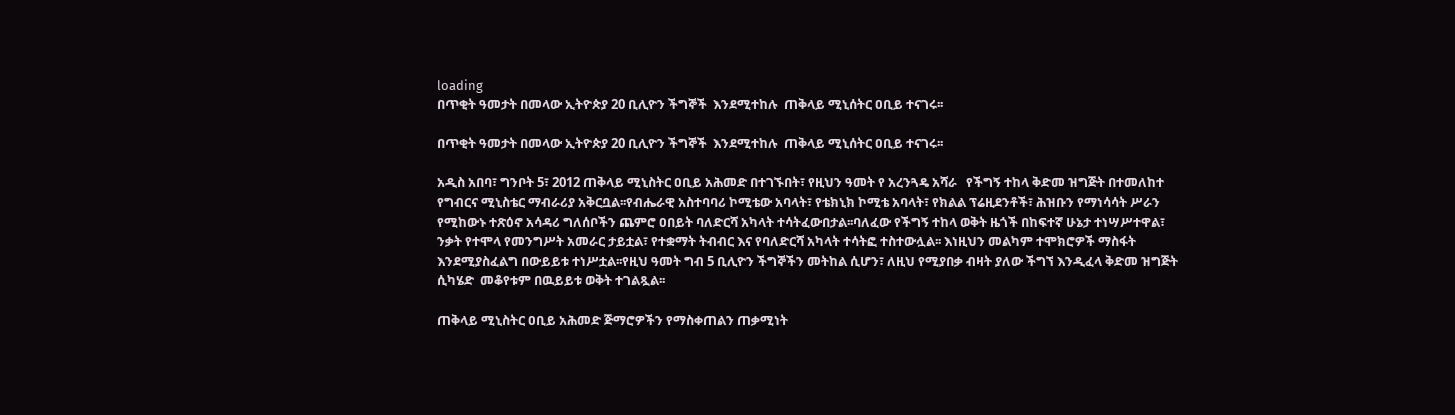loading
በጥቂት ዓመታት በመላው ኢትዮጵያ 20 ቢሊዮን ችግኞች  እንደሚተከሉ  ጠቅላይ ሚኒሰትር ዐቢይ ተናገሩ፡፡

በጥቂት ዓመታት በመላው ኢትዮጵያ 20 ቢሊዮን ችግኞች  እንደሚተከሉ  ጠቅላይ ሚኒሰትር ዐቢይ ተናገሩ፡፡

አዲስ አበባ፣ ግንቦት 5፣ 2012 ጠቅላይ ሚኒስትር ዐቢይ አሕመድ በተገኙበት፣ የዚህን ዓመት የ አረንጓዴ አሻራ   የችግኝ ተከላ ቅድመ ዝግጅት በተመለከተ የግብርና ሚኒስቴር ማብራሪያ አቅርቧል፡፡የብሔራዊ አስተባባሪ ኮሚቴው አባላት፣ የቴክኒክ ኮሚቴ አባላት፣ የክልል ፕሬዚደንቶች፣ ሕዝቡን የማነሳሳት ሥራን የሚከውኑ ተጽዕኖ አሳዳሪ ግለሰቦችን ጨምሮ ዐበይት ባለድርሻ አካላት ተሳትፈውበታል፡፡ባለፈው የችግኝ ተከላ ወቅት ዜጎች በከፍተኛ ሁኔታ ተነሣሥተዋል፣ ንቃት የተሞላ የመንግሥት አመራር ታይቷል፣ የተቋማት ትብብር እና የባለድርሻ አካላት ተሳትፎ ተስተውሏል፡፡ እነዚህን መልካም ተሞክሮዎች ማስፋት እንደሚያስፈልግ በውይይቱ ተነሥቷል፡፡የዚህ ዓመት ግብ 5 ቢሊዮን ችግኞችን መትከል ሲሆን፣ ለዚህ የሚያበቃ ብዛት ያለው ችግኘ እንዲፈላ ቅድመ ዝግጅት ሲካሄድ  መቆየቱም በዉይይቱ ወቅት ተገልጿል፡፡

ጠቅላይ ሚኒስትር ዐቢይ አሕመድ ጅማሮዎችን የማስቀጠልን ጠቃሚነት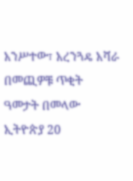አንሥተው፣ አረንጓዴ አሻራ   በመጪዎቹ ጥቂት ዓመታት በመላው ኢትዮጵያ 20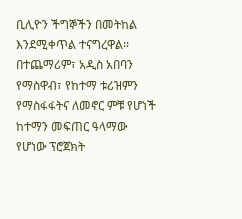ቢሊዮን ችግኞችን በመትከል እንደሚቀጥል ተናግረዋል፡፡በተጨማሪም፣ አዲስ አበባን የማስዋብ፣ የከተማ ቱሪዝምን የማስፋፋትና ለመኖር ምቹ የሆነች ከተማን መፍጠር ዓላማው የሆነው ፕሮጀክት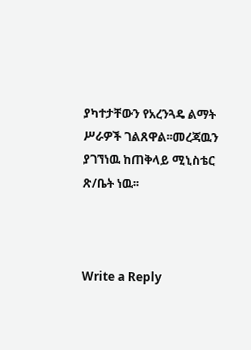ያካተታቸውን የአረንጓዴ ልማት ሥራዎች ገልጸዋል፡፡መረጃዉን ያገኘነዉ ከጠቅላይ ሚኒስቴር ጽ/ቤት ነዉ፡፡



Write a Reply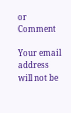or Comment

Your email address will not be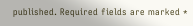published. Required fields are marked *